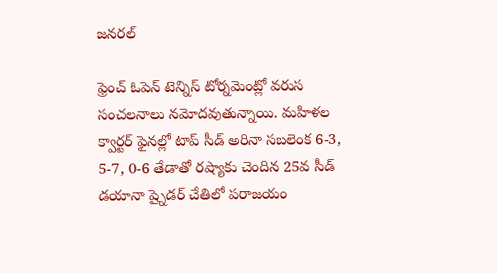జనరల్

ఫ్రెంచ్ ఓపెన్ టెన్నిస్ టోర్నమెంట్లో వరుస సంచలనాలు నమోదవుతున్నాయి. మహిళల క్వార్టర్ ఫైనల్లో టాప్ సీడ్ అరినా సబలెంక 6-3, 5-7, 0-6 తేడాతో రష్యాకు చెందిన 25వ సీడ్ డయానా ష్నైడర్ చేతిలో పరాజయం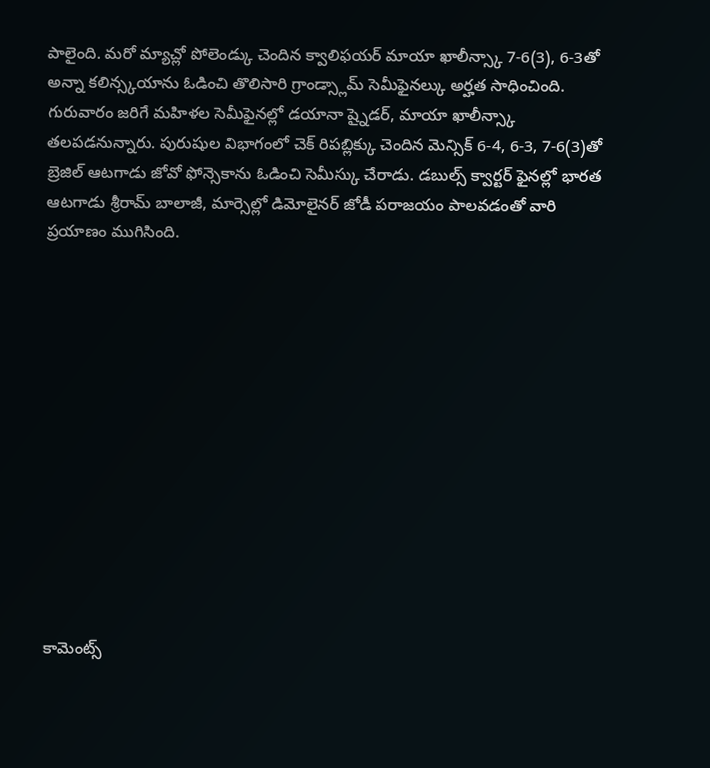పాలైంది. మరో మ్యాచ్లో పోలెండ్కు చెందిన క్వాలిఫయర్ మాయా ఖాలీన్స్కా 7-6(3), 6-3తో అన్నా కలిన్స్కయాను ఓడించి తొలిసారి గ్రాండ్స్లామ్ సెమీఫైనల్కు అర్హత సాధించింది.
గురువారం జరిగే మహిళల సెమీఫైనల్లో డయానా ష్నైడర్, మాయా ఖాలీన్స్కా తలపడనున్నారు. పురుషుల విభాగంలో చెక్ రిపబ్లిక్కు చెందిన మెన్సిక్ 6-4, 6-3, 7-6(3)తో బ్రెజిల్ ఆటగాడు జోవో ఫోన్సెకాను ఓడించి సెమీస్కు చేరాడు. డబుల్స్ క్వార్టర్ ఫైనల్లో భారత ఆటగాడు శ్రీరామ్ బాలాజీ, మార్సెల్లో డిమోలైనర్ జోడీ పరాజయం పాలవడంతో వారి ప్రయాణం ముగిసింది.













కామెంట్స్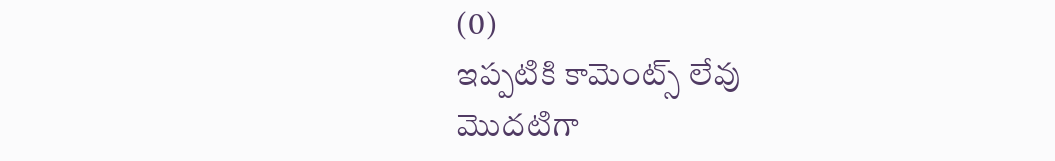(0)
ఇప్పటికి కామెంట్స్ లేవు
మొదటిగా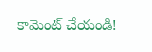కామెంట్ చేయండి!